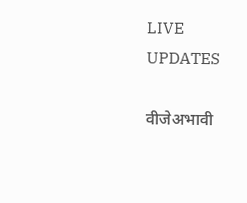LIVE UPDATES

वीजेअभावी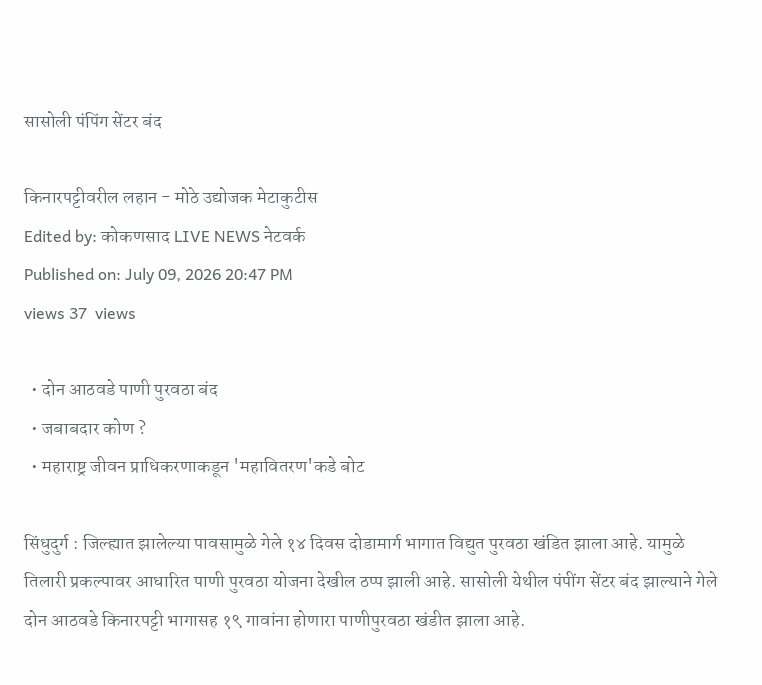सासोली पंपिंग सेंटर बंद

किनारपट्टीवरील लहान - मोठे उद्योजक मेटाकुटीस
Edited by: कोकणसाद LIVE NEWS नेटवर्क
Published on: July 09, 2026 20:47 PM
views 37  views

  • दोन आठवडे पाणी पुरवठा बंद
  • जबाबदार कोण ?
  • महाराष्ट्र जीवन प्राधिकरणाकडून 'महावितरण'कडे बोट

सिंधुदुर्ग : जिल्ह्यात झालेल्या पावसामुळे गेले १४ दिवस दोडामार्ग भागात विद्युत पुरवठा खंडित झाला आहे. यामुळे तिलारी प्रकल्पावर आधारित पाणी पुरवठा योजना देखील ठप्प झाली आहे. सासोली येथील पंपींग सेंटर बंद झाल्याने गेले दोन आठवडे किनारपट्टी भागासह १९ गावांना होणारा पाणीपुरवठा खंडीत झाला आहे.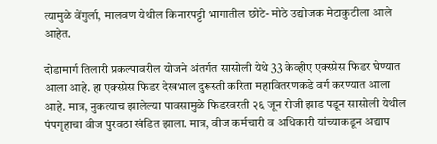त्यामुळे वेंगुर्ला, मालवण येथील किनारपट्टी भागातील छोटे- मोठे उद्योजक मेटाकुटीला आले आहेत.

दोडामार्ग तिलारी प्रकल्पावरील योजने अंतर्गत सासोली येथे 33 केव्हीए एक्स्प्रेस फिडर घेण्यात आला आहे. हा एक्स्प्रेस फिडर देखभाल दुरूस्ती करिता महावितरणकडे वर्ग करण्यात आला आहे. मात्र, नुकत्याच झालेल्या पावसामुळे फिडरवरती २६ जून रोजी झाड पडून सासोली येथील पंपगृहाचा वीज पुरवठा खंडित झाला. मात्र, वीज कर्मचारी व अधिकारी यांच्याकडून अद्याप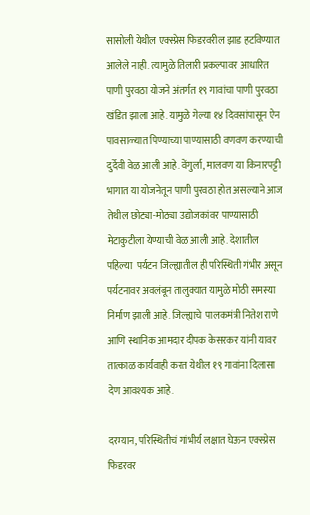सासोली येथील एक्स्प्रेस फिडरवरील झाड हटविण्यात आलेले नाही. त्यामुळे तिलारी प्रकल्पावर आधारित पाणी पुरवठा योजने अंतर्गत १९ गावांचा पाणी पुरवठा खंडित झाला आहे. यामुळे गेल्या १४ दिवसांपासून ऐन पावसाळ्यात पिण्याच्या पाण्यासाठी वणवण करण्याची दुर्देवी वेळ आली आहे. वेंगुर्ला, मालवण या किनारपट्टी भागात या योजनेतून पाणी पुरवठा होत असल्याने आज तेथील छोट्या-मोठ्या उद्योजकांवर पाण्यासाठी मेटाकुटीला येण्याची वेळ आली आहे. देशातील पहिल्या  पर्यटन जिल्ह्यातील ही परिस्थिती गंभीर असून पर्यटनावर अवलंबून तालुक्यात यामुळे मोठी समस्या निर्माण झाली आहे. जिल्ह्याचे  पालकमंत्री नितेश राणे आणि स्थानिक आमदार दीपक केसरकर यांनी यावर तात्काळ कार्यवाही करत येथील १९ गावांना दिलासा देण आवश्यक आहे.

दरम्यान, परिस्थितीचं गांभीर्य लक्षात घेऊन एक्स्प्रेस फिडरवर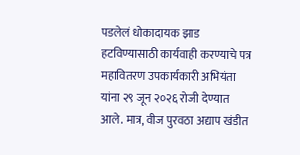पडलेलं धोकादायक झाड हटविण्यासाठी कार्यवाही करण्याचे पत्र महावितरण उपकार्यकारी अभियंता यांना २९ जून २०२६ रोजी देण्यात आले. मात्र, वीज पुरवठा अद्याप खंडीत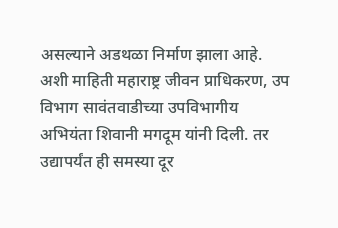असल्याने अडथळा निर्माण झाला आहे. अशी माहिती महाराष्ट्र जीवन प्राधिकरण, उप विभाग सावंतवाडीच्या उपविभागीय अभियंता शिवानी मगदूम यांनी दिली. तर उद्यापर्यंत ही समस्या दूर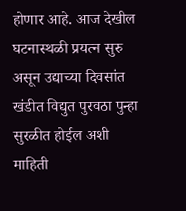होणार आहे. आज देखील घटनास्थळी प्रयत्न सुरु असून उद्याच्या दिवसांत खंडीत विद्युत पुरवठा पुन्हा सुरळीत होईल अशी माहिती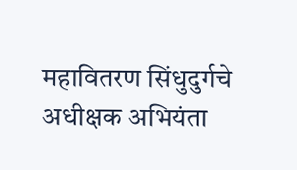महावितरण सिंधुदुर्गचे अधीक्षक अभियंता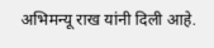अभिमन्यू राख यांनी दिली आहे.